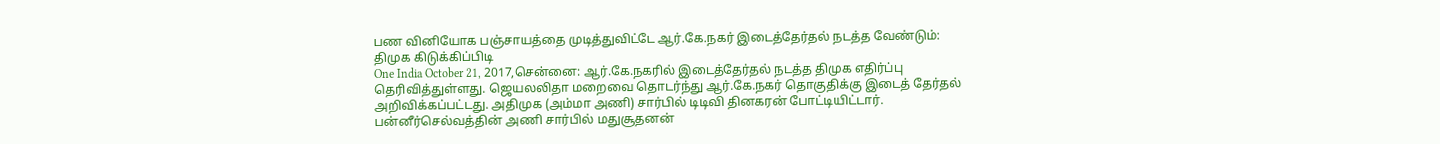பண வினியோக பஞ்சாயத்தை முடித்துவிட்டே ஆர்.கே.நகர் இடைத்தேர்தல் நடத்த வேண்டும்: திமுக கிடுக்கிப்பிடி
One India October 21, 2017,சென்னை: ஆர்.கே.நகரில் இடைத்தேர்தல் நடத்த திமுக எதிர்ப்பு தெரிவித்துள்ளது. ஜெயலலிதா மறைவை தொடர்ந்து ஆர்.கே.நகர் தொகுதிக்கு இடைத் தேர்தல் அறிவிக்கப்பட்டது. அதிமுக (அம்மா அணி) சார்பில் டிடிவி தினகரன் போட்டியிட்டார். பன்னீர்செல்வத்தின் அணி சார்பில் மதுசூதனன்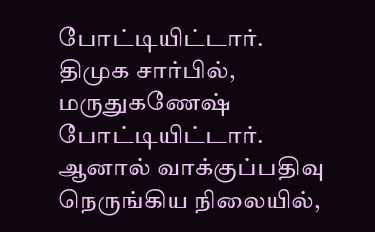போட்டியிட்டார். திமுக சார்பில், மருதுகணேஷ் போட்டியிட்டார். ஆனால் வாக்குப்பதிவு நெருங்கிய நிலையில்,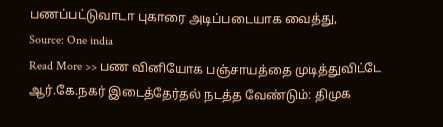பணப்பட்டுவாடா புகாரை அடிப்படையாக வைத்து,
Source: One india
Read More >> பண வினியோக பஞ்சாயத்தை முடித்துவிட்டே ஆர்.கே.நகர் இடைத்தேர்தல் நடத்த வேண்டும்: திமுக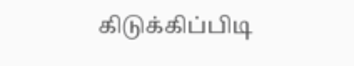கிடுக்கிப்பிடி